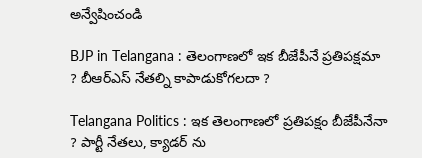అన్వేషించండి

BJP in Telangana : తెలంగాణలో ఇక బీజేపీనే ప్రతిపక్షమా ? బీఆర్ఎస్ నేతల్ని కాపాడుకోగలదా ?

Telangana Politics : ఇక తెలంగాణలో ప్రతిపక్షం బీజేపీనేనా ? పార్టీ నేతలు, క్యాడర్ ను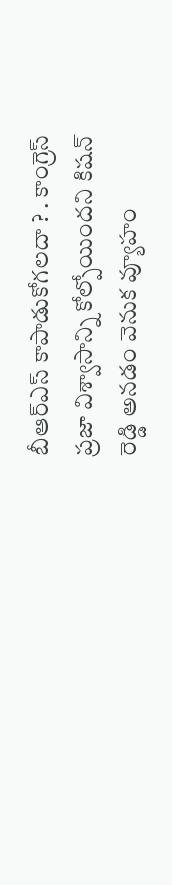బీఆర్ఎస్ కాపాడుకోగలదా ? . కాంగ్రెస్ ప్రజా విశ్వాసాన్ని కోల్పోయిందని కిషన్ రెడ్డి అనడం వెనుక వ్యూహం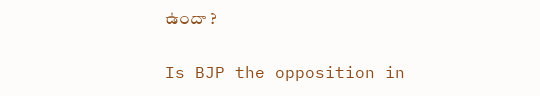ఉందా ?

Is BJP the opposition in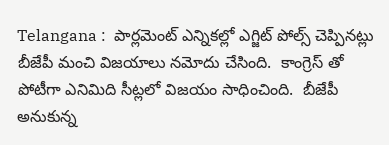Telangana :  పార్లమెంట్ ఎన్నికల్లో ఎగ్జిట్ పోల్స్ చెప్పినట్లు బీజేపీ మంచి విజయాలు నమోదు చేసింది.  కాంగ్రెస్ తో పోటీగా ఎనిమిది సీట్లలో విజయం సాధించింది.  బీజేపీ అనుకున్న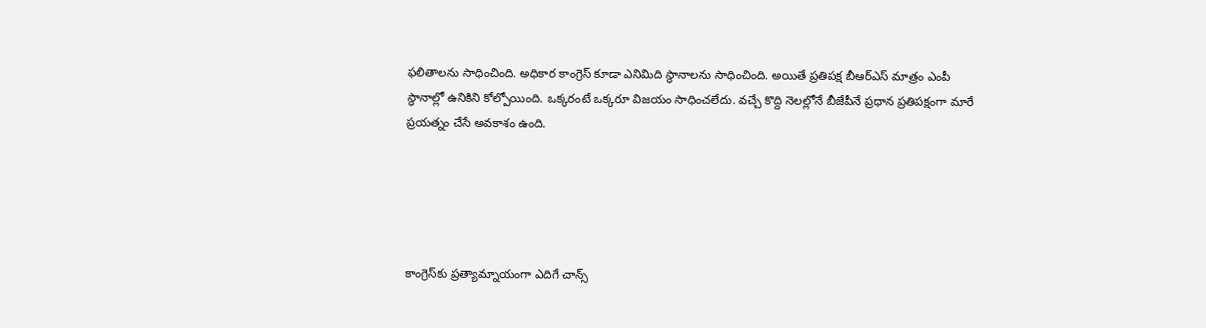ఫలితాలను సాధించింది. అధికార కాంగ్రెస్ కూడా ఎనిమిది స్థానాలను సాధించింది. అయితే ప్రతిపక్ష బీఆర్ఎస్ మాత్రం ఎంపీ స్థానాల్లో ఉనికిని కోల్పోయింది. ఒక్కరంటే ఒక్కరూ విజయం సాధించలేదు. వచ్చే కొద్ది నెలల్లోనే బీజేపీనే ప్రధాన ప్రతిపక్షంగా మారే ప్రయత్నం చేసే అవకాశం ఉంది.





కాంగ్రెస్‌కు ప్రత్యామ్నాయంగా ఎదిగే చాన్స్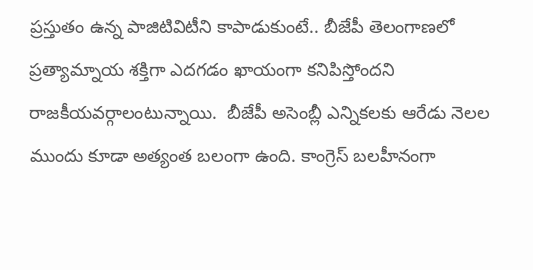ప్రస్తుతం ఉన్న పాజిటివిటీని కాపాడుకుంటే.. బీజేపీ తెలంగాణలో ప్రత్యామ్నాయ శక్తిగా ఎదగడం ఖాయంగా కనిపిస్తోందని రాజకీయవర్గాలంటున్నాయి.  బీజేపీ అసెంబ్లీ ఎన్నికలకు ఆరేడు నెలల ముందు కూడా అత్యంత బలంగా ఉంది. కాంగ్రెస్ బలహీనంగా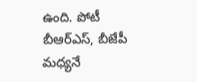ఉంది. పోటీ  బీఆర్ఎస్, బీజేపీ మధ్యనే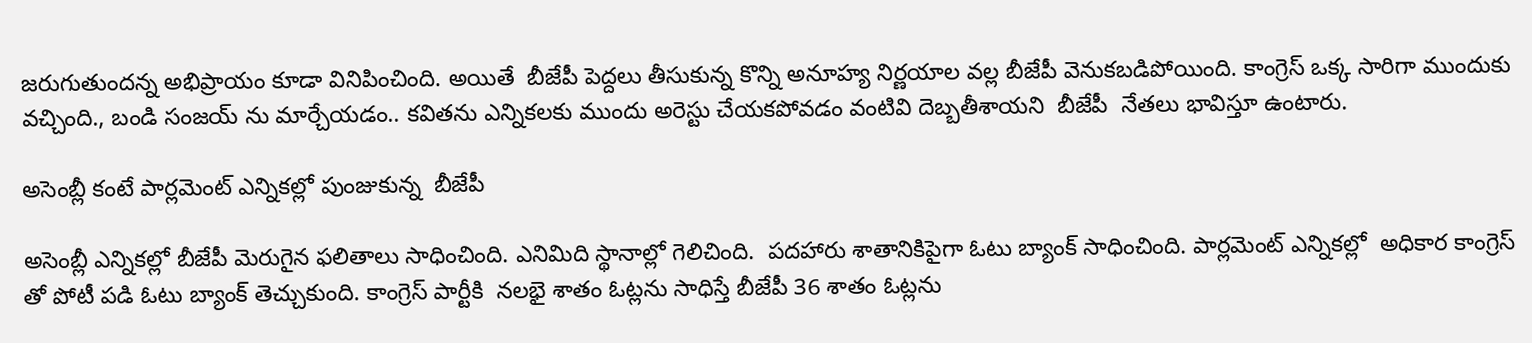జరుగుతుందన్న అభిప్రాయం కూడా వినిపించింది. అయితే  బీజేపీ పెద్దలు తీసుకున్న కొన్ని అనూహ్య నిర్ణయాల వల్ల బీజేపీ వెనుకబడిపోయింది. కాంగ్రెస్ ఒక్క సారిగా ముందుకు వచ్చింది., బండి సంజయ్ ను మార్చేయడం.. కవితను ఎన్నికలకు ముందు అరెస్టు చేయకపోవడం వంటివి దెబ్బతీశాయని  బీజేపీ  నేతలు భావిస్తూ ఉంటారు.

అసెంబ్లీ కంటే పార్లమెంట్ ఎన్నికల్లో పుంజుకున్న  బీజేపీ

అసెంబ్లీ ఎన్నికల్లో బీజేపీ మెరుగైన ఫలితాలు సాధించింది. ఎనిమిది స్థానాల్లో గెలిచింది.  పదహారు శాతానికిపైగా ఓటు బ్యాంక్ సాధించింది. పార్లమెంట్ ఎన్నికల్లో  అధికార కాంగ్రెస్ తో పోటీ పడి ఓటు బ్యాంక్ తెచ్చుకుంది. కాంగ్రెస్ పార్టీకి  నలభై శాతం ఓట్లను సాధిస్తే బీజేపీ 36 శాతం ఓట్లను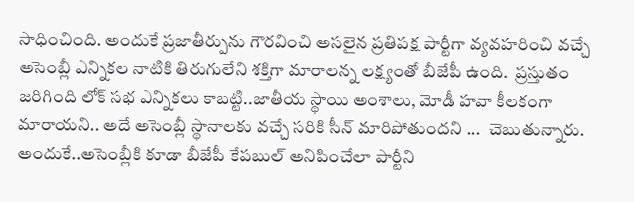సాధించింది. అందుకే ప్రజాతీర్పును గౌరవించి అసలైన ప్రతిపక్ష పార్టీగా వ్యవహరించి వచ్చే అసెంబ్లీ ఎన్నికల నాటికి తిరుగులేని శక్తిగా మారాలన్న లక్ష్యంతో బీజేపీ ఉంది.  ప్రస్తుతం జరిగింది లోక్ సభ ఎన్నికలు కాబట్టి..జాతీయ స్థాయి అంశాలు, మోడీ హవా కీలకంగా మారాయని.. అదే అసెంబ్లీ స్థానాలకు వచ్చే సరికి సీన్ మారిపోతుందని ...  చెబుతున్నారు.  అందుకే..అసెంబ్లీకి కూడా బీజేపీ కేపబుల్ అనిపించేలా పార్టీని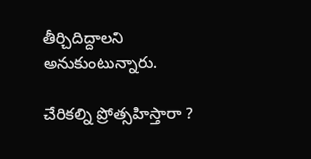తీర్చిదిద్దాలని అనుకుంటున్నారు.

చేరికల్ని ప్రోత్సహిస్తారా ?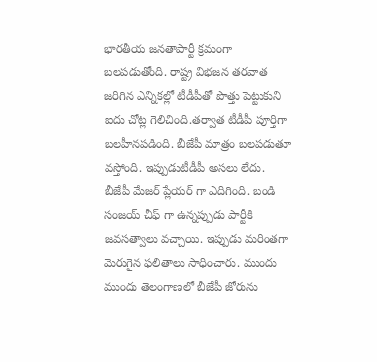భారతీయ జనతాపార్టీ క్రమంగా బలపడుతోంది. రాష్ట్ర విభజన తరవాత జరిగిన ఎన్నికల్లో టీడీపీతో పొత్తు పెట్టుకుని ఐదు చోట్ల గెలిచింది.తర్వాత టీడీపీ పూర్తిగా బలహీనపడింది. బీజేపీ మాత్రం బలపడుతూ వస్తోంది. ఇప్పుడుటీడీపీ అసలు లేదు. బీజేపీ మేజర్ ప్లేయర్ గా ఎదిగింది. బండి సంజయ్ చీఫ్ గా ఉన్నప్పుడు పార్టీకి జవసత్వాలు వచ్చాయి. ఇప్పుడు మరింతగా  మెరుగైన ఫలితాలు సాధించారు. ముందు ముందు తెలంగాణలో బీజేపీ జోరును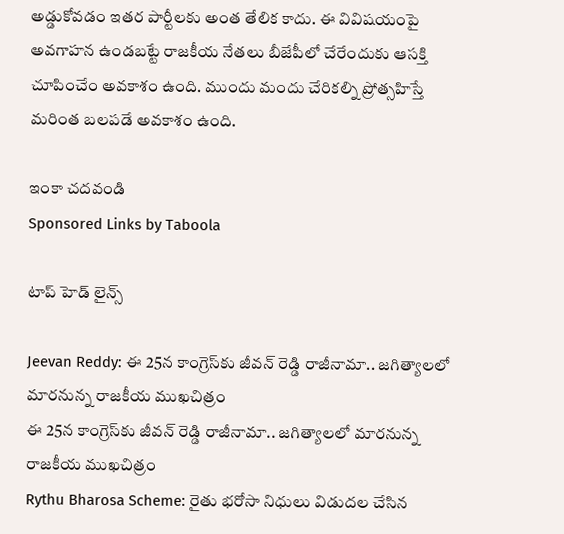అడ్డుకోవడం ఇతర పార్టీలకు అంత తేలిక కాదు. ఈ వివిషయంపై అవగాహన ఉండబట్టే రాజకీయ నేతలు బీజేపీలో చేరేందుకు ఆసక్తి చూపించేం అవకాశం ఉంది. ముందు మందు చేరికల్ని ప్రోత్సహిస్తే మరింత బలపడే అవకాశం ఉంది.

ఇంకా చదవండి
Sponsored Links by Taboola

టాప్ హెడ్ లైన్స్

Jeevan Reddy: ఈ 25న కాంగ్రెస్‌కు జీవన్ రెడ్డి రాజీనామా.. జగిత్యాలలో మారనున్న రాజకీయ ముఖచిత్రం
ఈ 25న కాంగ్రెస్‌కు జీవన్ రెడ్డి రాజీనామా.. జగిత్యాలలో మారనున్న రాజకీయ ముఖచిత్రం
Rythu Bharosa Scheme: రైతు భరోసా నిధులు విడుదల చేసిన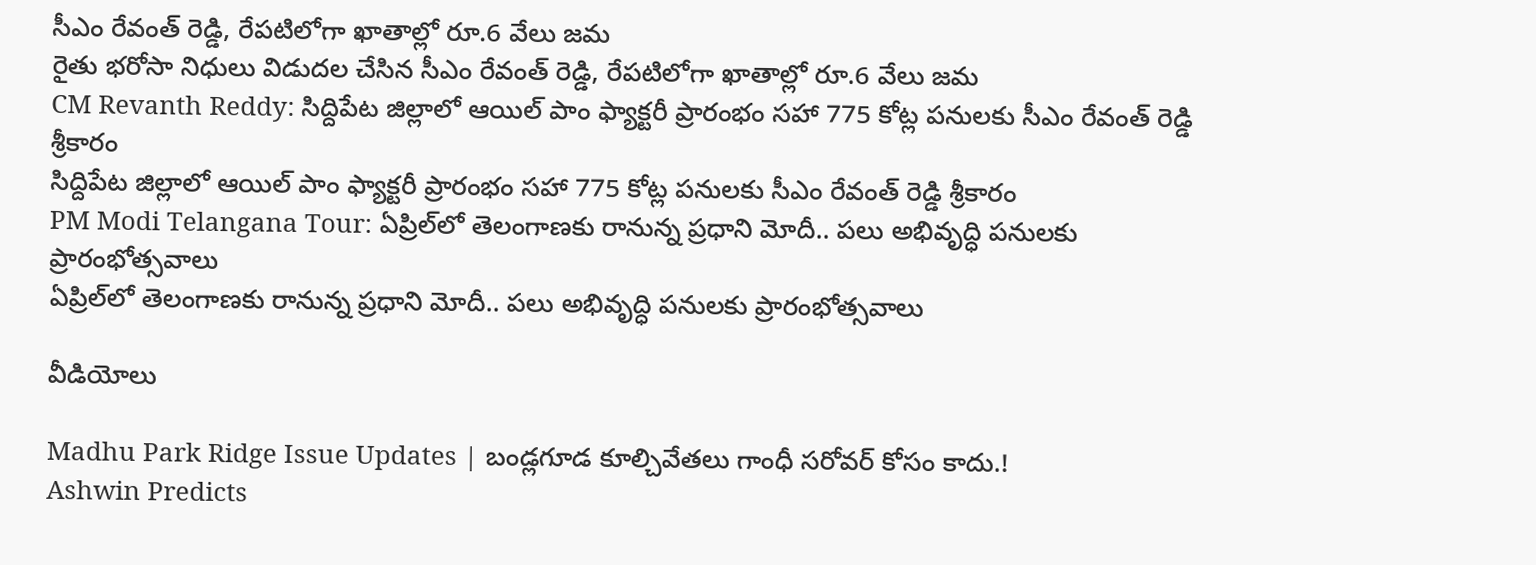సీఎం రేవంత్ రెడ్డి, రేపటిలోగా ఖాతాల్లో రూ.6 వేలు జమ
రైతు భరోసా నిధులు విడుదల చేసిన సీఎం రేవంత్ రెడ్డి, రేపటిలోగా ఖాతాల్లో రూ.6 వేలు జమ
CM Revanth Reddy: సిద్దిపేట జిల్లాలో ఆయిల్ పాం ఫ్యాక్టరీ ప్రారంభం సహా 775 కోట్ల పనులకు సీఎం రేవంత్ రెడ్డి శ్రీకారం
సిద్దిపేట జిల్లాలో ఆయిల్ పాం ఫ్యాక్టరీ ప్రారంభం సహా 775 కోట్ల పనులకు సీఎం రేవంత్ రెడ్డి శ్రీకారం
PM Modi Telangana Tour: ఏప్రిల్‌లో తెలంగాణకు రానున్న ప్రధాని మోదీ.. పలు అభివృద్ధి పనులకు ప్రారంభోత్సవాలు
ఏప్రిల్‌లో తెలంగాణకు రానున్న ప్రధాని మోదీ.. పలు అభివృద్ధి పనులకు ప్రారంభోత్సవాలు

వీడియోలు

Madhu Park Ridge Issue Updates | బండ్లగూడ కూల్చివేతలు గాంధీ సరోవర్ కోసం కాదు.!
Ashwin Predicts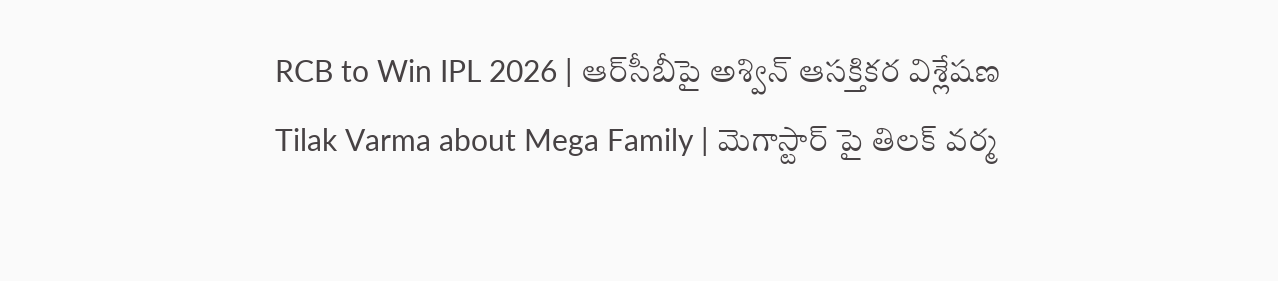RCB to Win IPL 2026 | ఆర్‌సీబీపై అశ్విన్ ఆసక్తికర విశ్లేషణ
Tilak Varma about Mega Family | మెగాస్టార్ పై తిలక్ వర్మ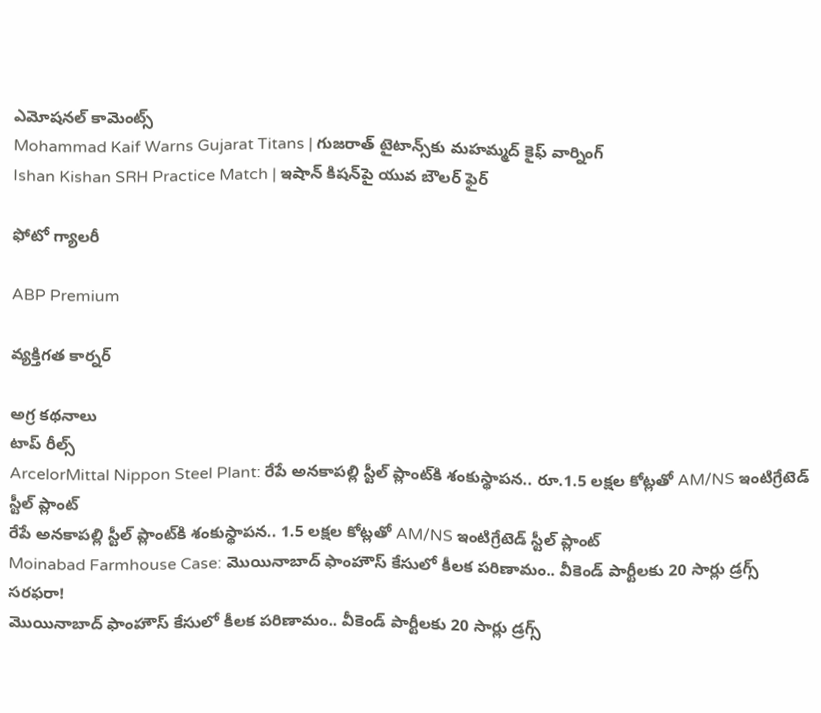ఎమోషనల్ కామెంట్స్
Mohammad Kaif Warns Gujarat Titans | గుజరాత్ టైటాన్స్‌కు మహమ్మద్ కైఫ్ వార్నింగ్
Ishan Kishan SRH Practice Match | ఇషాన్ కిషన్‌పై యువ బౌలర్ ఫైర్

ఫోటో గ్యాలరీ

ABP Premium

వ్యక్తిగత కార్నర్

అగ్ర కథనాలు
టాప్ రీల్స్
ArcelorMittal Nippon Steel Plant: రేపే అనకాపల్లి స్టీల్ ప్లాంట్‌కి శంకుస్థాపన.. రూ.1.5 లక్షల కోట్లతో AM/NS ఇంటిగ్రేటెడ్ స్టీల్ ప్లాంట్
రేపే అనకాపల్లి స్టీల్ ప్లాంట్‌కి శంకుస్థాపన.. 1.5 లక్షల కోట్లతో AM/NS ఇంటిగ్రేటెడ్ స్టీల్ ప్లాంట్
Moinabad Farmhouse Case: మొయినాబాద్ ఫాంహౌస్ కేసులో కీలక పరిణామం.. వీకెండ్ పార్టీలకు 20 సార్లు డ్రగ్స్ సరఫరా!
మొయినాబాద్ ఫాంహౌస్ కేసులో కీలక పరిణామం.. వీకెండ్ పార్టీలకు 20 సార్లు డ్రగ్స్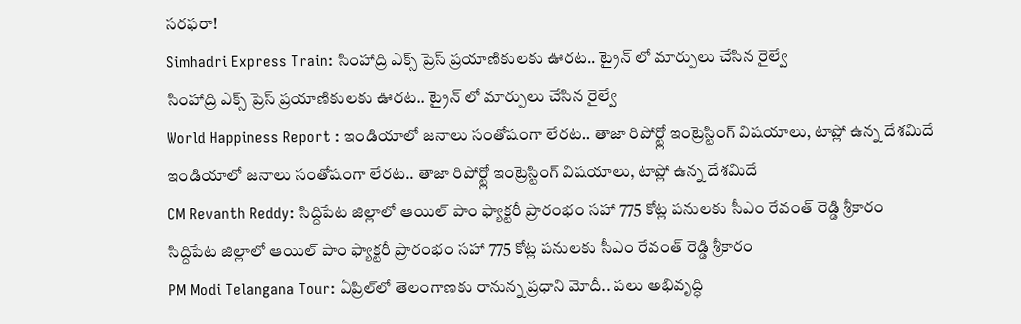సరఫరా!
Simhadri Express Train: సింహాద్రి ఎక్స్ ప్రెస్ ప్రయాణికులకు ఊరట.. ట్రైన్ లో మార్పులు చేసిన రైల్వే
సింహాద్రి ఎక్స్ ప్రెస్ ప్రయాణికులకు ఊరట.. ట్రైన్ లో మార్పులు చేసిన రైల్వే
World Happiness Report : ఇండియాలో జనాలు సంతోషంగా లేరట.. తాజా రిపోర్ట్లో ఇంట్రెస్టింగ్ విషయాలు, టాప్లో ఉన్న దేశమిదే
ఇండియాలో జనాలు సంతోషంగా లేరట.. తాజా రిపోర్ట్లో ఇంట్రెస్టింగ్ విషయాలు, టాప్లో ఉన్న దేశమిదే
CM Revanth Reddy: సిద్దిపేట జిల్లాలో ఆయిల్ పాం ఫ్యాక్టరీ ప్రారంభం సహా 775 కోట్ల పనులకు సీఎం రేవంత్ రెడ్డి శ్రీకారం
సిద్దిపేట జిల్లాలో ఆయిల్ పాం ఫ్యాక్టరీ ప్రారంభం సహా 775 కోట్ల పనులకు సీఎం రేవంత్ రెడ్డి శ్రీకారం
PM Modi Telangana Tour: ఏప్రిల్‌లో తెలంగాణకు రానున్న ప్రధాని మోదీ.. పలు అభివృద్ధి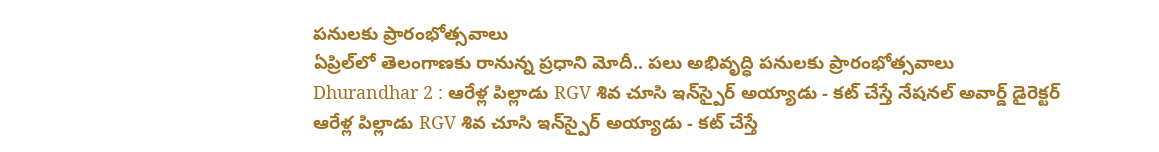పనులకు ప్రారంభోత్సవాలు
ఏప్రిల్‌లో తెలంగాణకు రానున్న ప్రధాని మోదీ.. పలు అభివృద్ధి పనులకు ప్రారంభోత్సవాలు
Dhurandhar 2 : ఆరేళ్ల పిల్లాడు RGV శివ చూసి ఇన్‌స్పైర్ అయ్యాడు - కట్ చేస్తే నేషనల్ అవార్డ్ డైరెక్టర్
ఆరేళ్ల పిల్లాడు RGV శివ చూసి ఇన్‌స్పైర్ అయ్యాడు - కట్ చేస్తే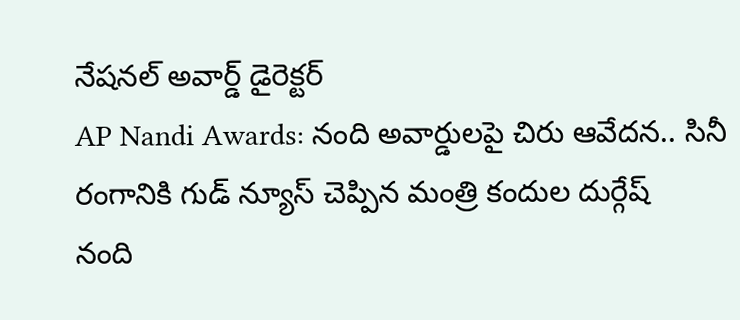నేషనల్ అవార్డ్ డైరెక్టర్
AP Nandi Awards: నంది అవార్డులపై చిరు ఆవేదన.. సినీ రంగానికి గుడ్ న్యూస్ చెప్పిన మంత్రి కందుల దుర్గేష్
నంది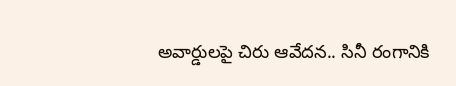అవార్డులపై చిరు ఆవేదన.. సినీ రంగానికి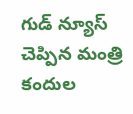గుడ్ న్యూస్ చెప్పిన మంత్రి కందుల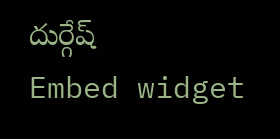దుర్గేష్
Embed widget